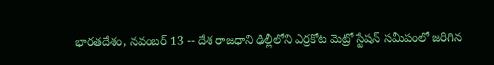భారతదేశం, నవంబర్ 13 -- దేశ రాజధాని ఢిల్లీలోని ఎర్రకోట మెట్రో స్టేషన్ సమీపంలో జరిగిన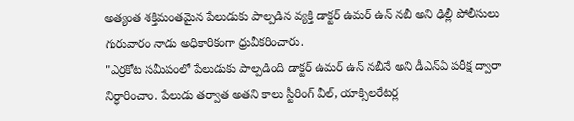అత్యంత శక్తిమంతమైన పేలుడుకు పాల్పడిన వ్యక్తి డాక్టర్ ఉమర్ ఉన్ నబీ అని ఢిల్లీ పోలీసులు గురువారం నాడు అధికారికంగా ధ్రువీకరించారు.
"ఎర్రకోట సమీపంలో పేలుడుకు పాల్పడింది డాక్టర్ ఉమర్ ఉన్ నబీనే అని డీఎన్ఏ పరీక్ష ద్వారా నిర్ధారించాం. పేలుడు తర్వాత అతని కాలు స్టీరింగ్ వీల్, యాక్సిలరేటర్ల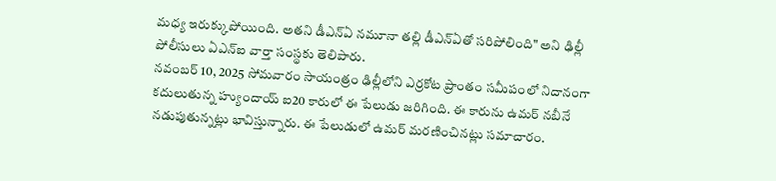మధ్య ఇరుక్కుపోయింది. అతని డీఎన్ఏ నమూనా తల్లి డీఎన్ఏతో సరిపోలింది" అని ఢిల్లీ పోలీసులు ఏఎన్ఐ వార్తా సంస్థకు తెలిపారు.
నవంబర్ 10, 2025 సోమవారం సాయంత్రం ఢిల్లీలోని ఎర్రకోట ప్రాంతం సమీపంలో నిదానంగా కదులుతున్న హ్యుందాయ్ ఐ20 కారులో ఈ పేలుడు జరిగింది. ఈ కారును ఉమర్ నబీనే నడుపుతున్నట్లు భావిస్తున్నారు. ఈ పేలుడులో ఉమర్ మరణించినట్లు సమాచారం.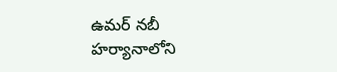ఉమర్ నబీ హర్యానాలోని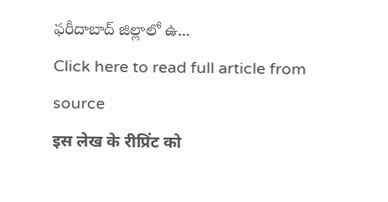ఫరీదాబాద్ జిల్లాలో ఉ...
Click here to read full article from source
इस लेख के रीप्रिंट को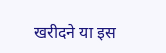खरीदने या इस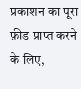प्रकाशन का पूरा फ़ीड प्राप्त करने के लिए,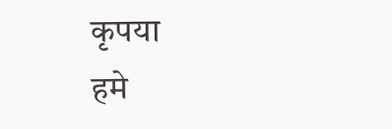कृपया
हमे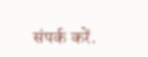संपर्क करें.